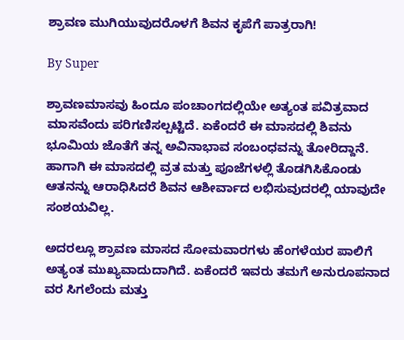ಶ್ರಾವಣ ಮುಗಿಯುವುದರೊಳಗೆ ಶಿವನ ಕೃಪೆಗೆ ಪಾತ್ರರಾಗಿ!

By Super

ಶ್ರಾವಣಮಾಸವು ಹಿಂದೂ ಪಂಚಾಂಗದಲ್ಲಿಯೇ ಅತ್ಯಂತ ಪವಿತ್ರವಾದ ಮಾಸವೆಂದು ಪರಿಗಣಿಸಲ್ಪಟ್ಟಿದೆ. ಏಕೆಂದರೆ ಈ ಮಾಸದಲ್ಲಿ ಶಿವನು ಭೂಮಿಯ ಜೊತೆಗೆ ತನ್ನ ಅವಿನಾಭಾವ ಸಂಬಂಧವನ್ನು ತೋರಿದ್ದಾನೆ. ಹಾಗಾಗಿ ಈ ಮಾಸದಲ್ಲಿ ವ್ರತ ಮತ್ತು ಪೂಜೆಗಳಲ್ಲಿ ತೊಡಗಿಸಿಕೊಂಡು ಆತನನ್ನು ಆರಾಧಿಸಿದರೆ ಶಿವನ ಆಶೀರ್ವಾದ ಲಭಿಸುವುದರಲ್ಲಿ ಯಾವುದೇ ಸಂಶಯವಿಲ್ಲ.

ಅದರಲ್ಲೂ ಶ್ರಾವಣ ಮಾಸದ ಸೋಮವಾರಗಳು ಹೆಂಗಳೆಯರ ಪಾಲಿಗೆ ಅತ್ಯಂತ ಮುಖ್ಯವಾದುದಾಗಿದೆ. ಏಕೆಂದರೆ ಇವರು ತಮಗೆ ಅನುರೂಪನಾದ ವರ ಸಿಗಲೆಂದು ಮತ್ತು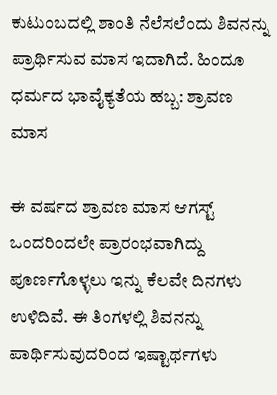ಕುಟುಂಬದಲ್ಲಿ ಶಾಂತಿ ನೆಲೆಸಲೆಂದು ಶಿವನನ್ನು ಪ್ರಾರ್ಥಿಸುವ ಮಾಸ ಇದಾಗಿದೆ. ಹಿಂದೂ ಧರ್ಮದ ಭಾವೈಕ್ಯತೆಯ ಹಬ್ಬ: ಶ್ರಾವಣ ಮಾಸ

ಈ ವರ್ಷದ ಶ್ರಾವಣ ಮಾಸ ಆಗಸ್ಟ್ ಒಂದರಿಂದಲೇ ಪ್ರಾರಂಭವಾಗಿದ್ದು ಪೂರ್ಣಗೊಳ್ಳಲು ಇನ್ನು ಕೆಲವೇ ದಿನಗಳು ಉಳಿದಿವೆ. ಈ ತಿಂಗಳಲ್ಲಿ ಶಿವನನ್ನು ಪಾರ್ಥಿಸುವುದರಿಂದ ಇಷ್ಟಾರ್ಥಗಳು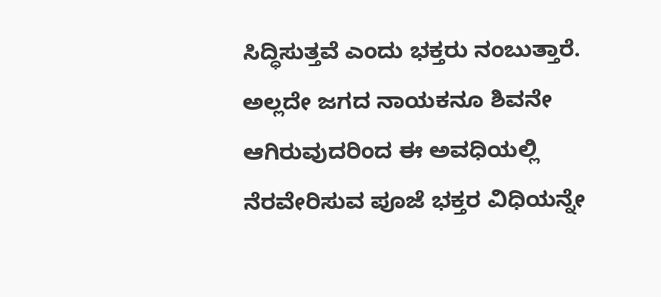ಸಿದ್ಧಿಸುತ್ತವೆ ಎಂದು ಭಕ್ತರು ನಂಬುತ್ತಾರೆ. ಅಲ್ಲದೇ ಜಗದ ನಾಯಕನೂ ಶಿವನೇ ಆಗಿರುವುದರಿಂದ ಈ ಅವಧಿಯಲ್ಲಿ ನೆರವೇರಿಸುವ ಪೂಜೆ ಭಕ್ತರ ವಿಧಿಯನ್ನೇ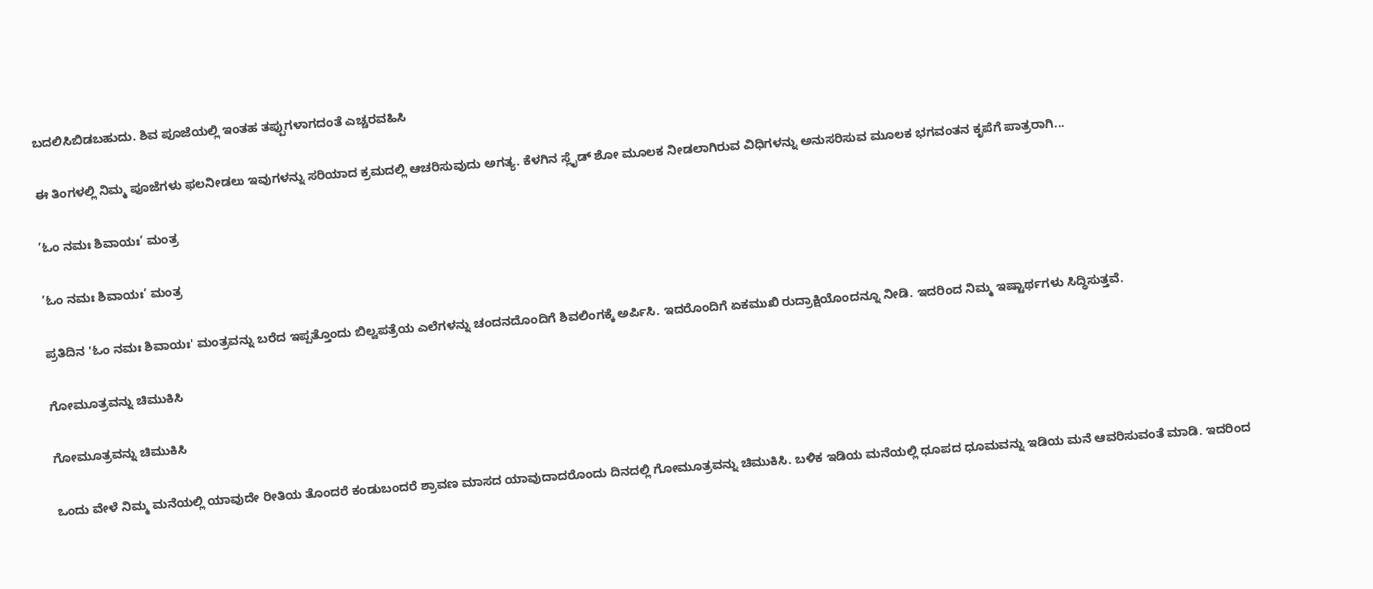ಬದಲಿಸಿಬಿಡಬಹುದು. ಶಿವ ಪೂಜೆಯಲ್ಲಿ ಇಂತಹ ತಪ್ಪುಗಳಾಗದಂತೆ ಎಚ್ಚರವಹಿಸಿ

ಈ ತಿಂಗಳಲ್ಲಿ ನಿಮ್ಮ ಪೂಜೆಗಳು ಫಲನೀಡಲು ಇವುಗಳನ್ನು ಸರಿಯಾದ ಕ್ರಮದಲ್ಲಿ ಆಚರಿಸುವುದು ಅಗತ್ಯ. ಕೆಳಗಿನ ಸ್ಲೈಡ್ ಶೋ ಮೂಲಕ ನೀಡಲಾಗಿರುವ ವಿಧಿಗಳನ್ನು ಅನುಸರಿಸುವ ಮೂಲಕ ಭಗವಂತನ ಕೃಪೆಗೆ ಪಾತ್ರರಾಗಿ...

’ಓಂ ನಮಃ ಶಿವಾಯಃ’ ಮಂತ್ರ

’ಓಂ ನಮಃ ಶಿವಾಯಃ’ ಮಂತ್ರ

ಪ್ರತಿದಿನ 'ಓಂ ನಮಃ ಶಿವಾಯಃ' ಮಂತ್ರವನ್ನು ಬರೆದ ಇಪ್ಪತ್ತೊಂದು ಬಿಲ್ವಪತ್ರೆಯ ಎಲೆಗಳನ್ನು ಚಂದನದೊಂದಿಗೆ ಶಿವಲಿಂಗಕ್ಕೆ ಅರ್ಪಿಸಿ. ಇದರೊಂದಿಗೆ ಏಕಮುಖಿ ರುದ್ರಾಕ್ಷಿಯೊಂದನ್ನೂ ನೀಡಿ. ಇದರಿಂದ ನಿಮ್ಮ ಇಷ್ಟಾರ್ಥಗಳು ಸಿದ್ಧಿಸುತ್ತವೆ.

ಗೋಮೂತ್ರವನ್ನು ಚಿಮುಕಿಸಿ

ಗೋಮೂತ್ರವನ್ನು ಚಿಮುಕಿಸಿ

ಒಂದು ವೇಳೆ ನಿಮ್ಮ ಮನೆಯಲ್ಲಿ ಯಾವುದೇ ರೀತಿಯ ತೊಂದರೆ ಕಂಡುಬಂದರೆ ಶ್ರಾವಣ ಮಾಸದ ಯಾವುದಾದರೊಂದು ದಿನದಲ್ಲಿ ಗೋಮೂತ್ರವನ್ನು ಚಿಮುಕಿಸಿ. ಬಳಿಕ ಇಡಿಯ ಮನೆಯಲ್ಲಿ ಧೂಪದ ಧೂಮವನ್ನು ಇಡಿಯ ಮನೆ ಆವರಿಸುವಂತೆ ಮಾಡಿ. ಇದರಿಂದ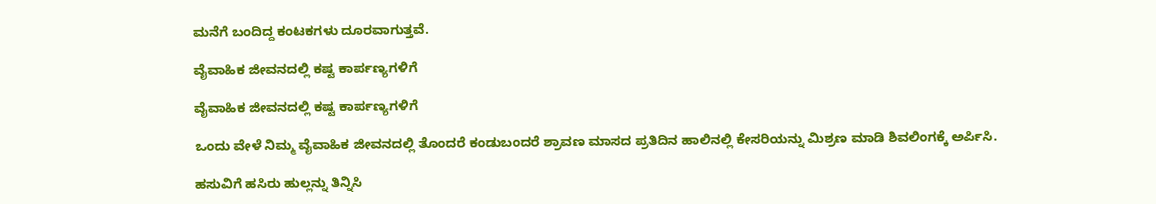ಮನೆಗೆ ಬಂದಿದ್ದ ಕಂಟಕಗಳು ದೂರವಾಗುತ್ತವೆ.

ವೈವಾಹಿಕ ಜೀವನದಲ್ಲಿ ಕಷ್ಟ ಕಾರ್ಪಣ್ಯಗಳಿಗೆ

ವೈವಾಹಿಕ ಜೀವನದಲ್ಲಿ ಕಷ್ಟ ಕಾರ್ಪಣ್ಯಗಳಿಗೆ

ಒಂದು ವೇಳೆ ನಿಮ್ಮ ವೈವಾಹಿಕ ಜೀವನದಲ್ಲಿ ತೊಂದರೆ ಕಂಡುಬಂದರೆ ಶ್ರಾವಣ ಮಾಸದ ಪ್ರತಿದಿನ ಹಾಲಿನಲ್ಲಿ ಕೇಸರಿಯನ್ನು ಮಿಶ್ರಣ ಮಾಡಿ ಶಿವಲಿಂಗಕ್ಕೆ ಅರ್ಪಿಸಿ.

ಹಸುವಿಗೆ ಹಸಿರು ಹುಲ್ಲನ್ನು ತಿನ್ನಿಸಿ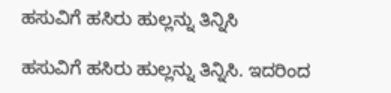ಹಸುವಿಗೆ ಹಸಿರು ಹುಲ್ಲನ್ನು ತಿನ್ನಿಸಿ

ಹಸುವಿಗೆ ಹಸಿರು ಹುಲ್ಲನ್ನು ತಿನ್ನಿಸಿ. ಇದರಿಂದ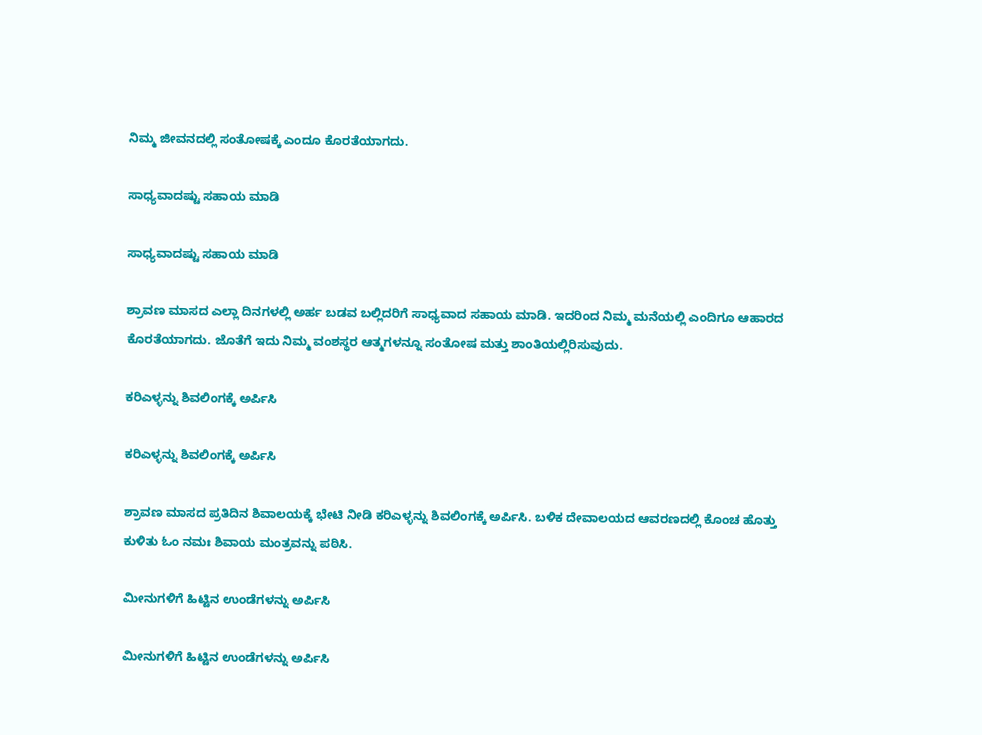ನಿಮ್ಮ ಜೀವನದಲ್ಲಿ ಸಂತೋಷಕ್ಕೆ ಎಂದೂ ಕೊರತೆಯಾಗದು.

ಸಾಧ್ಯವಾದಷ್ಟು ಸಹಾಯ ಮಾಡಿ

ಸಾಧ್ಯವಾದಷ್ಟು ಸಹಾಯ ಮಾಡಿ

ಶ್ರಾವಣ ಮಾಸದ ಎಲ್ಲಾ ದಿನಗಳಲ್ಲಿ ಅರ್ಹ ಬಡವ ಬಲ್ಲಿದರಿಗೆ ಸಾಧ್ಯವಾದ ಸಹಾಯ ಮಾಡಿ. ಇದರಿಂದ ನಿಮ್ಮ ಮನೆಯಲ್ಲಿ ಎಂದಿಗೂ ಆಹಾರದ ಕೊರತೆಯಾಗದು. ಜೊತೆಗೆ ಇದು ನಿಮ್ಮ ವಂಶಸ್ಥರ ಆತ್ಮಗಳನ್ನೂ ಸಂತೋಷ ಮತ್ತು ಶಾಂತಿಯಲ್ಲಿರಿಸುವುದು.

ಕರಿಎಳ್ಳನ್ನು ಶಿವಲಿಂಗಕ್ಕೆ ಅರ್ಪಿಸಿ

ಕರಿಎಳ್ಳನ್ನು ಶಿವಲಿಂಗಕ್ಕೆ ಅರ್ಪಿಸಿ

ಶ್ರಾವಣ ಮಾಸದ ಪ್ರತಿದಿನ ಶಿವಾಲಯಕ್ಕೆ ಭೇಟಿ ನೀಡಿ ಕರಿಎಳ್ಳನ್ನು ಶಿವಲಿಂಗಕ್ಕೆ ಅರ್ಪಿಸಿ. ಬಳಿಕ ದೇವಾಲಯದ ಆವರಣದಲ್ಲಿ ಕೊಂಚ ಹೊತ್ತು ಕುಳಿತು ಓಂ ನಮಃ ಶಿವಾಯ ಮಂತ್ರವನ್ನು ಪಠಿಸಿ.

ಮೀನುಗಳಿಗೆ ಹಿಟ್ಟಿನ ಉಂಡೆಗಳನ್ನು ಅರ್ಪಿಸಿ

ಮೀನುಗಳಿಗೆ ಹಿಟ್ಟಿನ ಉಂಡೆಗಳನ್ನು ಅರ್ಪಿಸಿ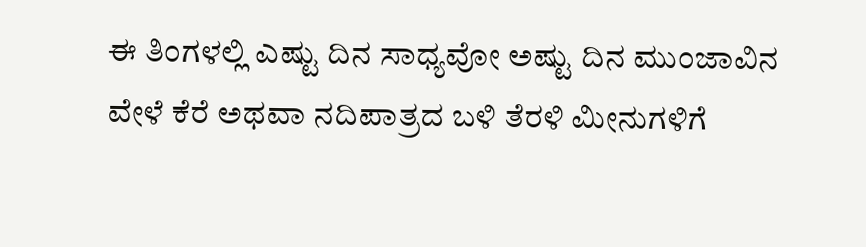ಈ ತಿಂಗಳಲ್ಲಿ ಎಷ್ಟು ದಿನ ಸಾಧ್ಯವೋ ಅಷ್ಟು ದಿನ ಮುಂಜಾವಿನ ವೇಳೆ ಕೆರೆ ಅಥವಾ ನದಿಪಾತ್ರದ ಬಳಿ ತೆರಳಿ ಮೀನುಗಳಿಗೆ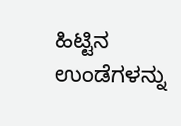ಹಿಟ್ಟಿನ ಉಂಡೆಗಳನ್ನು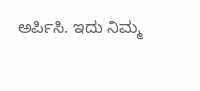ಅರ್ಪಿಸಿ. ಇದು ನಿಮ್ಮ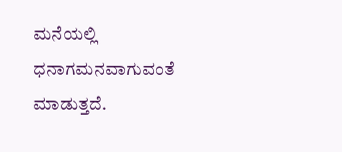ಮನೆಯಲ್ಲಿ ಧನಾಗಮನವಾಗುವಂತೆ ಮಾಡುತ್ತದೆ.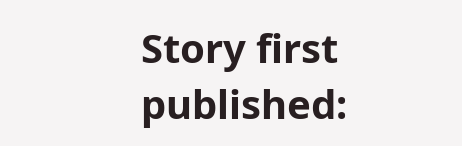Story first published: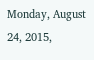Monday, August 24, 2015,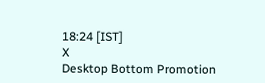18:24 [IST]
X
Desktop Bottom Promotion